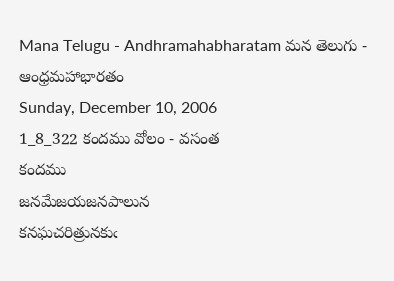Mana Telugu - Andhramahabharatam మన తెలుగు - ఆంధ్రమహాభారతం
Sunday, December 10, 2006
1_8_322 కందము వోలం - వసంత
కందము
జనమేజయజనపాలున
కనఘచరిత్రునకుఁ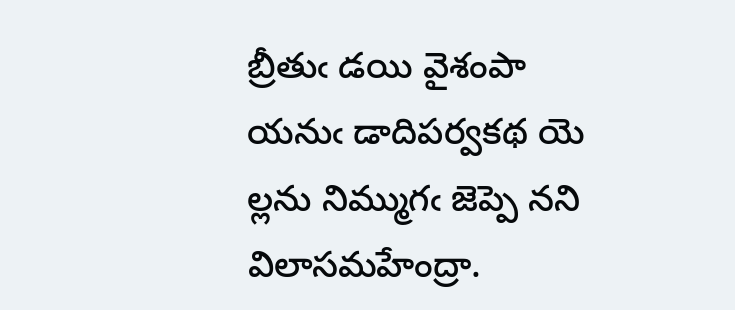బ్రీతుఁ డయి వైశంపా
యనుఁ డాదిపర్వకథ యె
ల్లను నిమ్ముగఁ జెప్పె నని విలాసమహేంద్రా.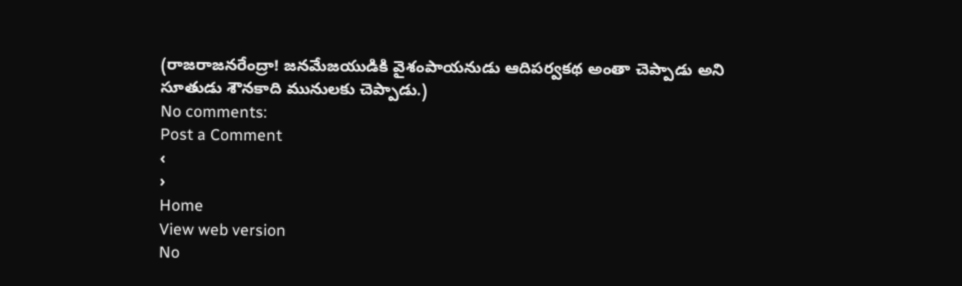(రాజరాజనరేంద్రా! జనమేజయుడికి వైశంపాయనుడు ఆదిపర్వకథ అంతా చెప్పాడు అని సూతుడు శౌనకాది మునులకు చెప్పాడు.)
No comments:
Post a Comment
‹
›
Home
View web version
No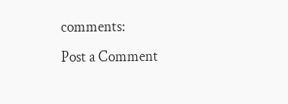comments:
Post a Comment